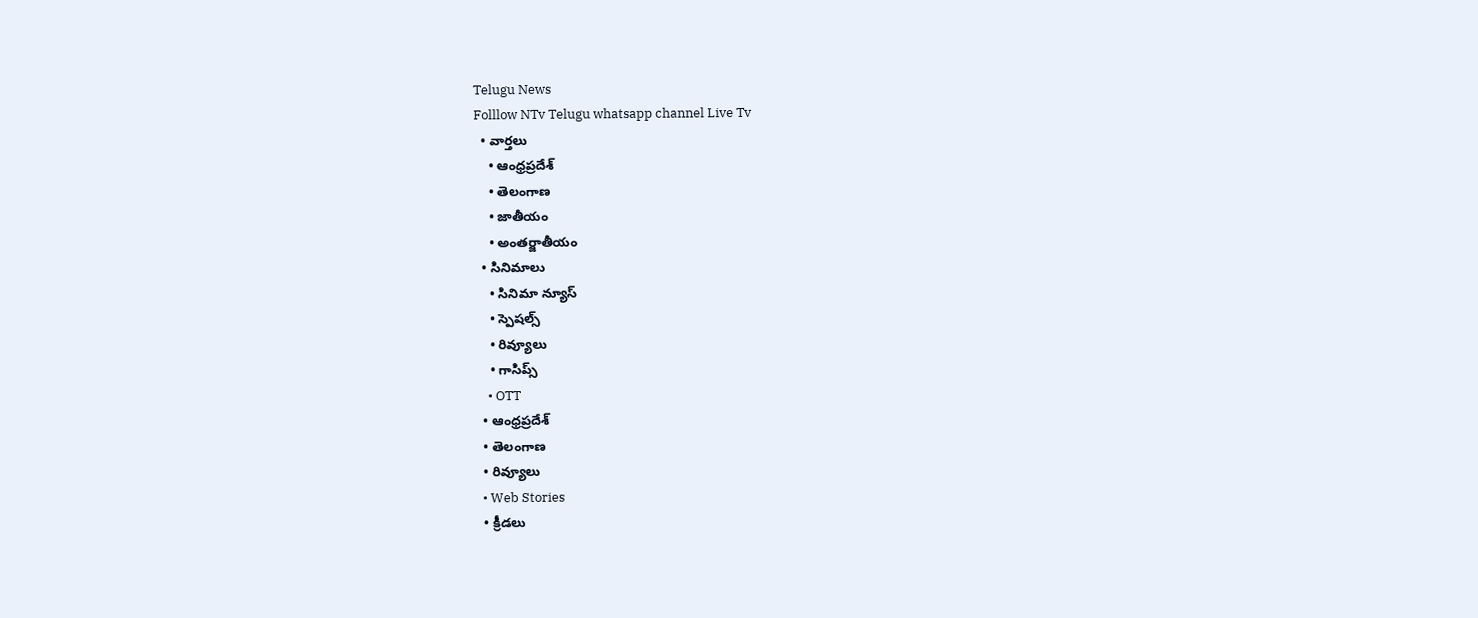Telugu News
Folllow NTv Telugu whatsapp channel Live Tv
  • వార్తలు
    • ఆంధ్రప్రదేశ్
    • తెలంగాణ
    • జాతీయం
    • అంతర్జాతీయం
  • సినిమాలు
    • సినిమా న్యూస్
    • స్పెషల్స్
    • రివ్యూలు
    • గాసిప్స్
    • OTT
  • ఆంధ్రప్రదేశ్
  • తెలంగాణ
  • రివ్యూలు
  • Web Stories
  • క్రీడలు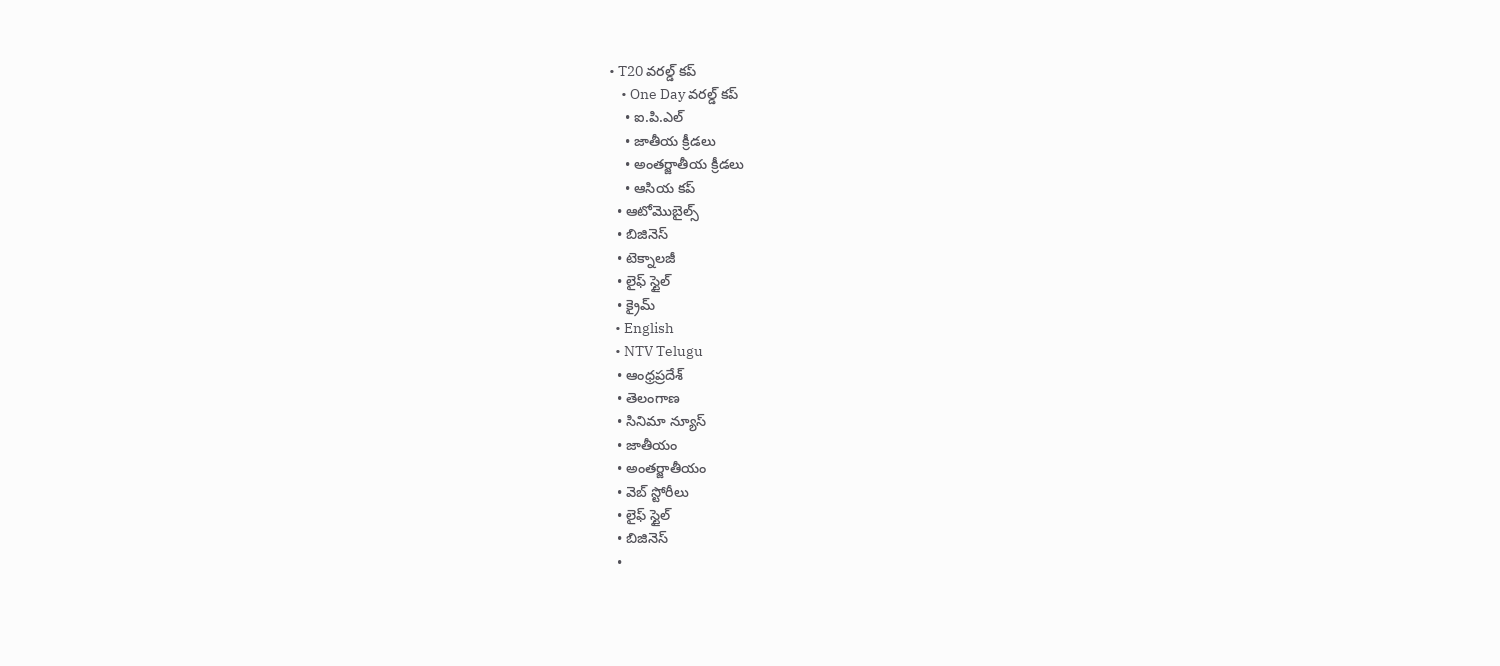• T20 వరల్డ్ కప్
    • One Day వరల్డ్ కప్
    • ఐ.పి.ఎల్
    • జాతీయ క్రీడలు
    • అంతర్జాతీయ క్రీడలు
    • ఆసియ కప్
  • ఆటోమొబైల్స్
  • బిజినెస్‌
  • టెక్నాలజీ
  • లైఫ్ స్టైల్
  • క్రైమ్
  • English
  • NTV Telugu
  • ఆంధ్రప్రదేశ్
  • తెలంగాణ
  • సినిమా న్యూస్
  • జాతీయం
  • అంతర్జాతీయం
  • వెబ్ స్టోరీలు
  • లైఫ్ స్టైల్
  • బిజినెస్‌
  •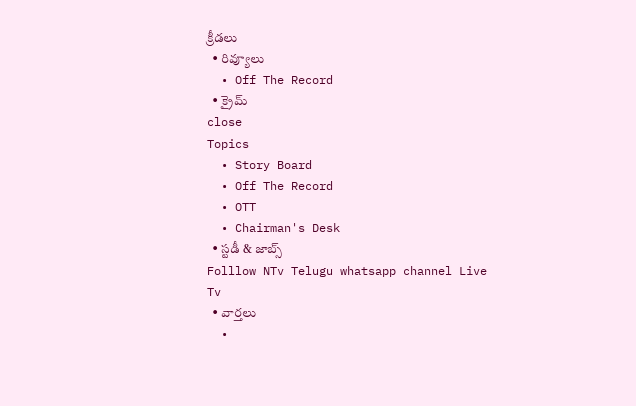క్రీడలు
  • రివ్యూలు
  • Off The Record
  • క్రైమ్
close
Topics
  • Story Board
  • Off The Record
  • OTT
  • Chairman's Desk
  • స్టడీ & జాబ్స్
Folllow NTv Telugu whatsapp channel Live Tv
  • వార్తలు
  •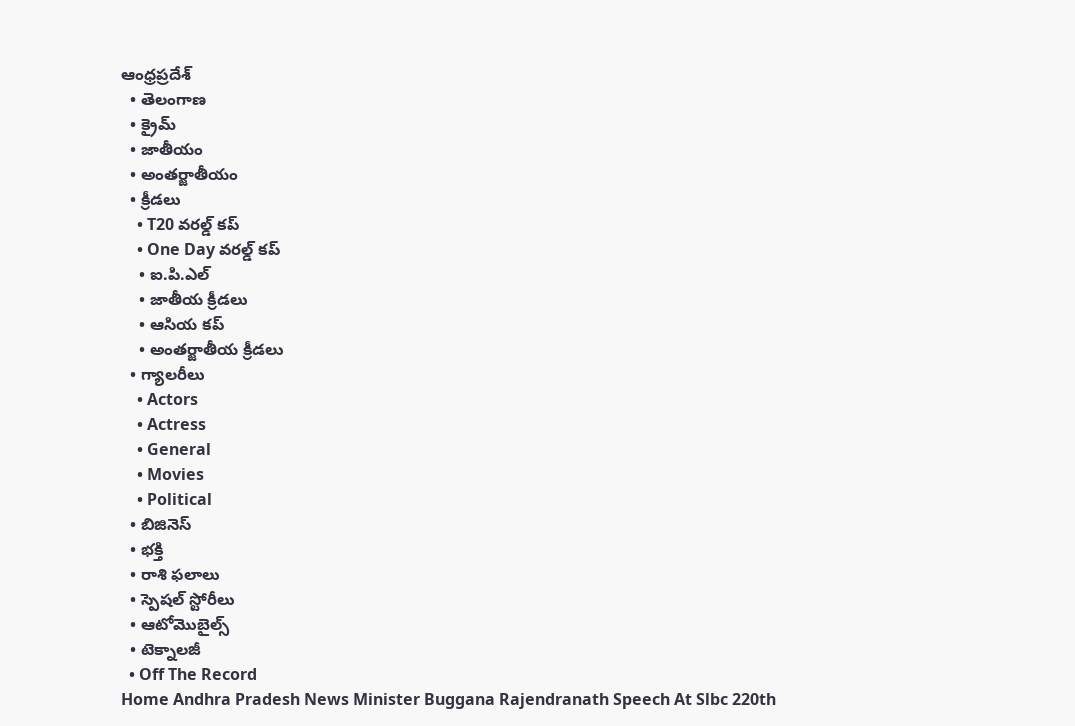ఆంధ్రప్రదేశ్
  • తెలంగాణ
  • క్రైమ్
  • జాతీయం
  • అంతర్జాతీయం
  • క్రీడలు
    • T20 వరల్డ్ కప్
    • One Day వరల్డ్ కప్
    • ఐ.పి.ఎల్
    • జాతీయ క్రీడలు
    • ఆసియ కప్
    • అంతర్జాతీయ క్రీడలు
  • గ్యాలరీలు
    • Actors
    • Actress
    • General
    • Movies
    • Political
  • బిజినెస్‌
  • భక్తి
  • రాశి ఫలాలు
  • స్పెషల్‌ స్టోరీలు
  • ఆటోమొబైల్స్
  • టెక్నాలజీ
  • Off The Record
Home Andhra Pradesh News Minister Buggana Rajendranath Speech At Slbc 220th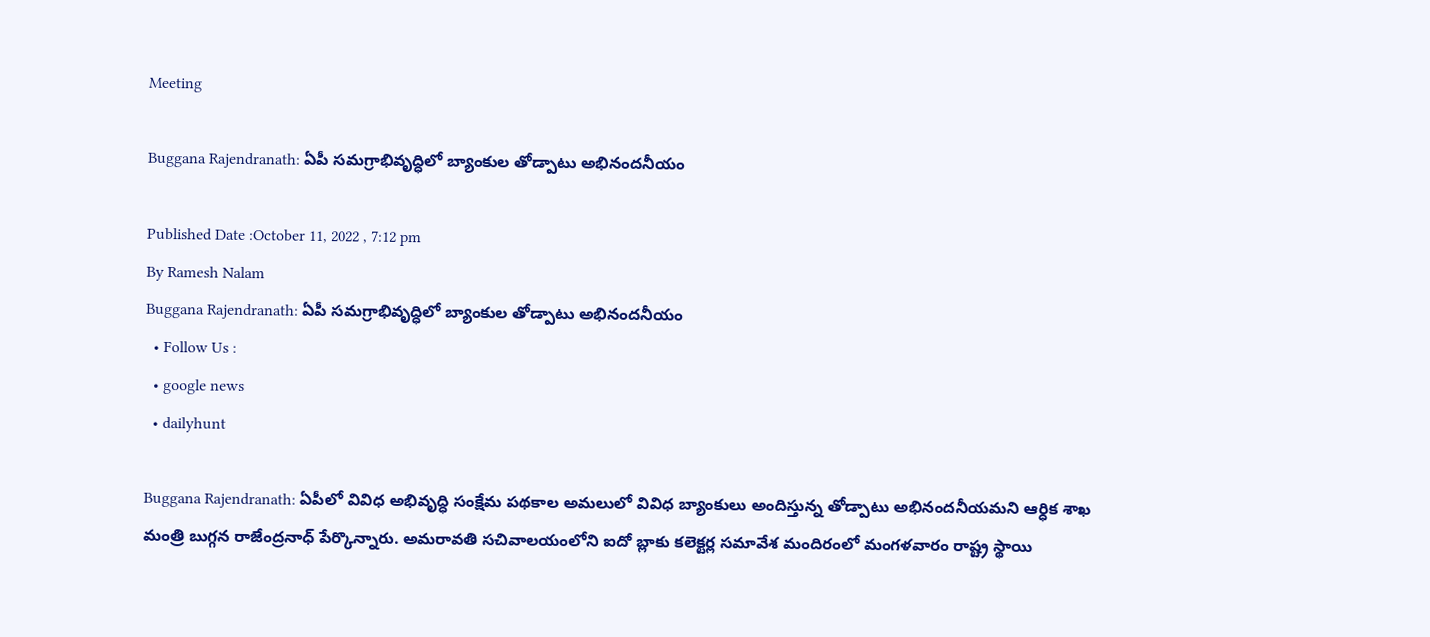Meeting

Buggana Rajendranath: ఏపీ సమగ్రాభివృద్ధిలో బ్యాంకుల తోడ్పాటు అభినందనీయం

Published Date :October 11, 2022 , 7:12 pm
By Ramesh Nalam
Buggana Rajendranath: ఏపీ సమగ్రాభివృద్ధిలో బ్యాంకుల తోడ్పాటు అభినందనీయం
  • Follow Us :
  • google news
  • dailyhunt

Buggana Rajendranath: ఏపీలో వివిధ అభివృద్ధి సంక్షేమ పథకాల అమలులో వివిధ బ్యాంకులు అందిస్తున్న తోడ్పాటు అభినందనీయమని ఆర్ధిక శాఖ మంత్రి బుగ్గన రాజేంద్రనాధ్ పేర్కొన్నారు. అమరావతి సచివాలయంలోని ఐదో బ్లాకు కలెక్టర్ల సమావేశ మందిరంలో మంగళవారం రాష్ట్ర స్థాయి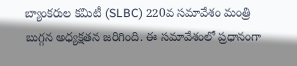బ్యాంకరుల కమిటీ (SLBC) 220వ సమావేశం మంత్రి బుగ్గన అధ్యక్షతన జరిగింది. ఈ సమావేశంలో ప్రధానంగా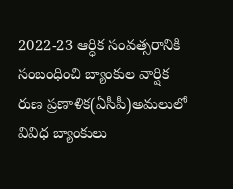2022-23 ఆర్ధిక సంవత్సరానికి సంబంధించి బ్యాంకుల వార్షిక రుణ ప్రణాళిక(ఏసీపీ)అమలులో వివిధ బ్యాంకులు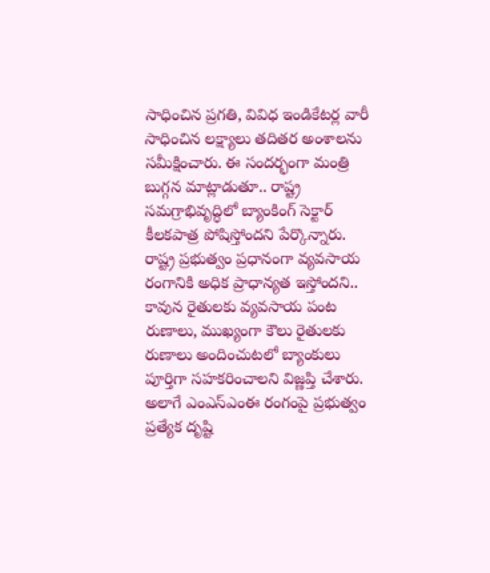సాధించిన ప్రగతి, వివిధ ఇండికేటర్ల వారీ సాధించిన లక్ష్యాలు తదితర అంశాలను సమీక్షించారు. ఈ సందర్భంగా మంత్రి బుగ్గన మాట్లాడుతూ.. రాష్ట్ర సమగ్రాభివృద్ధిలో బ్యాంకింగ్ సెక్టార్ కీలకపాత్ర పోషిస్తోందని పేర్కొన్నారు. రాష్ట్ర ప్రభుత్వం ప్రధానంగా వ్యవసాయ రంగానికి అధిక ప్రాధాన్యత ఇస్తోందని.. కావున రైతులకు వ్యవసాయ పంట రుణాలు, ముఖ్యంగా కౌలు రైతులకు రుణాలు అందించుటలో బ్యాంకులు పూర్తిగా సహకరించాలని విజ్ణప్తి చేశారు. అలాగే ఎంఎస్ఎంఈ రంగంపై ప్రభుత్వం ప్రత్యేక దృష్టి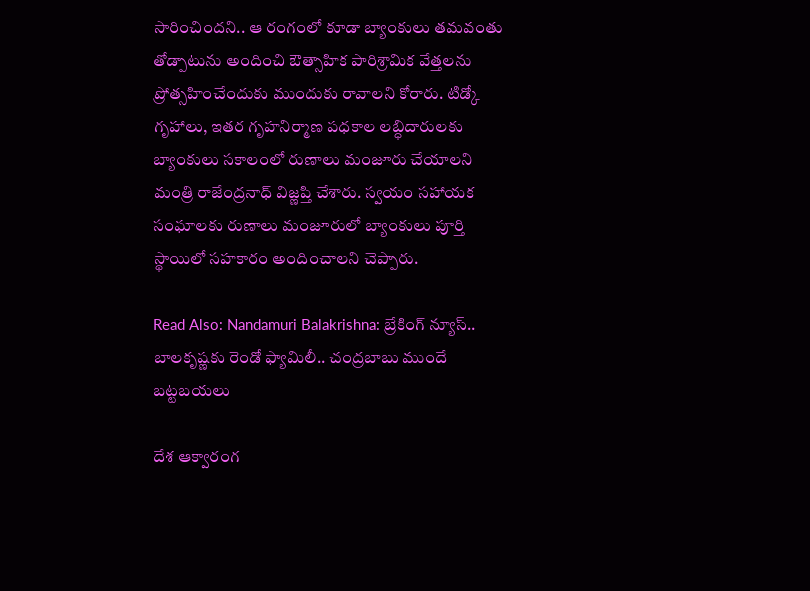సారించిందని.. ఆ రంగంలో కూడా బ్యాంకులు తమవంతు తోడ్పాటును అందించి ఔత్సాహిక పారిశ్రామిక వేత్తలను ప్రోత్సహించేందుకు ముందుకు రావాలని కోరారు. టిడ్కో గృహాలు, ఇతర గృహనిర్మాణ పధకాల లబ్ధిదారులకు బ్యాంకులు సకాలంలో రుణాలు మంజూరు చేయాలని మంత్రి రాజేంద్రనాధ్ విజ్ణప్తి చేశారు. స్వయం సహాయక సంఘాలకు రుణాలు మంజూరులో బ్యాంకులు పూర్తి స్థాయిలో సహకారం అందించాలని చెప్పారు.

Read Also: Nandamuri Balakrishna: బ్రేకింగ్ న్యూస్.. బాలకృష్ణకు రెండో ఫ్యామిలీ.. చంద్రబాబు ముందే బట్టబయలు

దేశ ఆక్వారంగ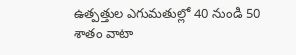ఉత్పత్తుల ఎగుమతుల్లో 40 నుండి 50 శాతం వాటా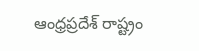ఆంధ్రప్రదేశ్ రాష్ట్రం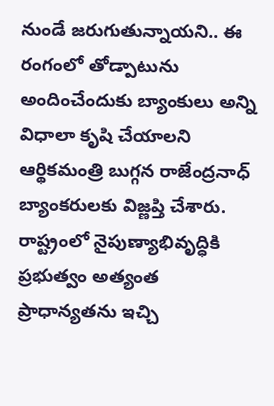నుండే జరుగుతున్నాయని.. ఈ రంగంలో తోడ్పాటును అందించేందుకు బ్యాంకులు అన్ని విధాలా కృషి చేయాలని ఆర్థికమంత్రి బుగ్గన రాజేంద్రనాధ్ బ్యాంకరులకు విజ్ణప్తి చేశారు. రాష్ట్రంలో నైపుణ్యాభివృద్ధికి ప్రభుత్వం అత్యంత ప్రాధాన్యతను ఇచ్చి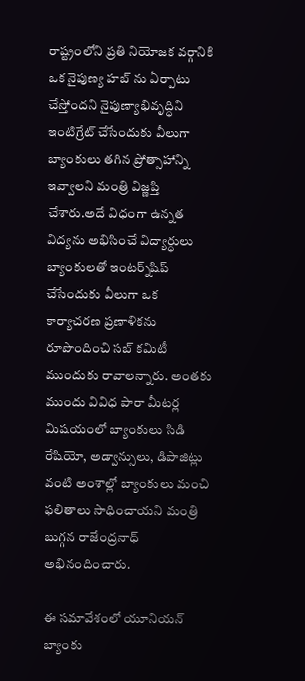రాష్ట్రంలోని ప్రతి నియోజక వర్గానికి ఒక నైపుణ్య హబ్ ను ఏర్పాటు చేస్తోందని నైపుణ్యాభివృద్ధిని ఇంటిగ్రేట్ చేసేందుకు వీలుగా బ్యాంకులు తగిన ప్రోత్సాహాన్ని ఇవ్వాలని మంత్రి విజ్ణప్తి చేశారు.అదే విధంగా ఉన్నత విద్యను అభిసించే విద్యార్ధులు బ్యాంకులతో ఇంటర్న్‌షిప్ చేసేందుకు వీలుగా ఒక కార్యాచరణ ప్రణాళికను రూపొందించి సబ్ కమిటీ ముందుకు రావాలన్నారు. అంతకు ముందు వివిధ పారా మీటర్ల మిషయంలో బ్యాంకులు సిడి రేషియో, అడ్వాన్సులు, డిపాజిట్లు వంటి అంశాల్లో బ్యాంకులు మంచి ఫలితాలు సాధించాయని మంత్రి బుగ్గన రాజేంద్రనాధ్ అభినందించారు.

ఈ సమావేశంలో యూనియన్ బ్యాంకు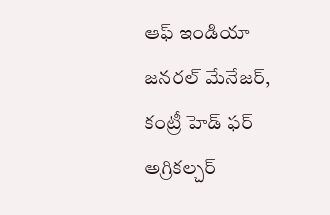ఆఫ్ ఇండియా జనరల్ మేనేజర్, కంట్రీ హెడ్ ఫర్ అగ్రికల్చర్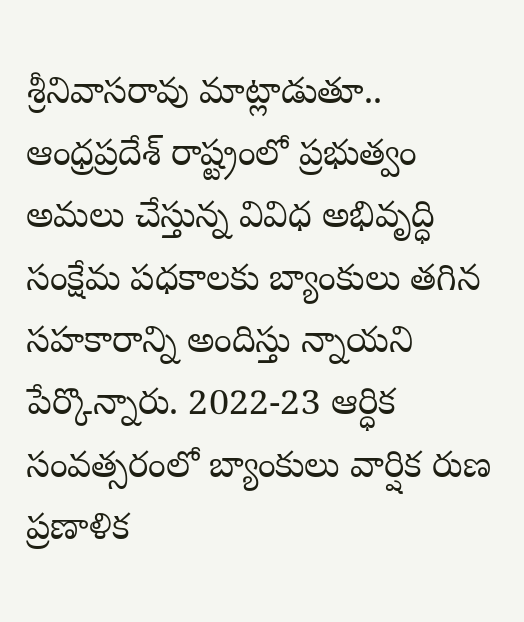శ్రీనివాసరావు మాట్లాడుతూ.. ఆంధ్రప్రదేశ్ రాష్ట్రంలో ప్రభుత్వం అమలు చేస్తున్న వివిధ అభివృద్ధి సంక్షేమ పధకాలకు బ్యాంకులు తగిన సహకారాన్ని అందిస్తు న్నాయని పేర్కొన్నారు. 2022-23 ఆర్ధిక సంవత్సరంలో బ్యాంకులు వార్షిక రుణ ప్రణాళిక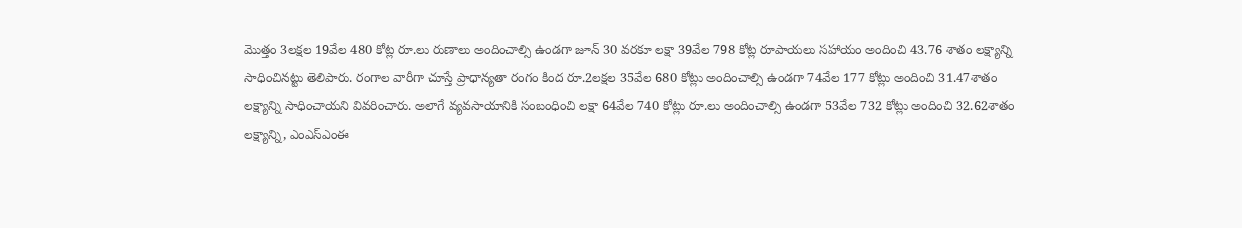మొత్తం 3లక్షల 19వేల 480 కోట్ల రూ.లు రుణాలు అందించాల్సి ఉండగా జూన్ 30 వరకూ లక్షా 39వేల 798 కోట్ల రూపాయలు సహాయం అందించి 43.76 శాతం లక్ష్యాన్ని సాధించినట్టు తెలిపారు. రంగాల వారీగా చూస్తే ప్రాధాన్యతా రంగం కింద రూ.2లక్షల 35వేల 680 కోట్లు అందించాల్సి ఉండగా 74వేల 177 కోట్లు అందించి 31.47శాతం లక్ష్యాన్ని సాధించాయని వివరించారు. అలాగే వ్యవసాయానికి సంబంధించి లక్షా 64వేల 740 కోట్లు రూ.లు అందించాల్సి ఉండగా 53వేల 732 కోట్లు అందించి 32.62శాతం లక్ష్యాన్ని, ఎంఎస్ఎంఈ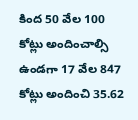కింద 50 వేల 100 కోట్లు అందించాల్సి ఉండగా 17 వేల 847 కోట్లు అందించి 35.62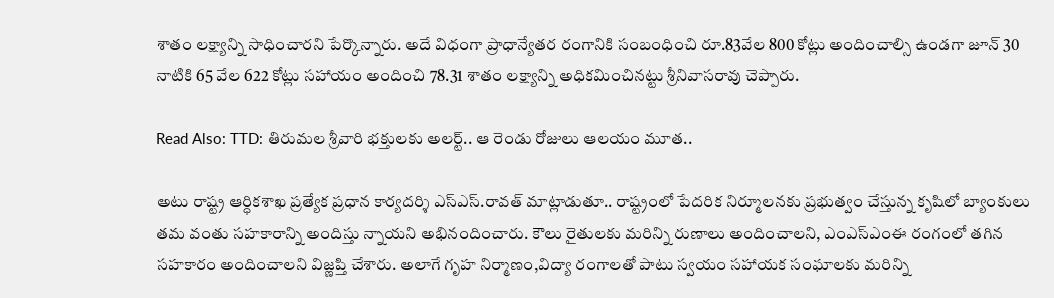శాతం లక్ష్యాన్ని సాధించారని పేర్కొన్నారు. అదే విధంగా ప్రాధాన్యేతర రంగానికి సంబంధించి రూ.83వేల 800 కోట్లు అందించాల్సి ఉండగా జూన్ 30 నాటికి 65 వేల 622 కోట్లు సహాయం అందించి 78.31 శాతం లక్ష్యాన్ని అధికమించినట్టు శ్రీనివాసరావు చెప్పారు.

Read Also: TTD: తిరుమల శ్రీవారి భక్తులకు అలర్ట్.. ఆ రెండు రోజులు ఆలయం మూత..

అటు రాష్ట్ర ఆర్ధికశాఖ ప్రత్యేక ప్రధాన కార్యదర్శి ఎస్ఎస్.రావత్ మాట్లాడుతూ.. రాష్ట్రంలో పేదరిక నిర్మూలనకు ప్రభుత్వం చేస్తున్న కృషిలో బ్యాంకులు తమ వంతు సహకారాన్ని అందిస్తు న్నాయని అభినందించారు. కౌలు రైతులకు మరిన్ని రుణాలు అందించాలని, ఎంఎస్ఎంఈ రంగంలో తగిన సహకారం అందించాలని విజ్ణప్తి చేశారు. అలాగే గృహ నిర్మాణం,విద్యా రంగాలతో పాటు స్వయం సహాయక సంఘాలకు మరిన్ని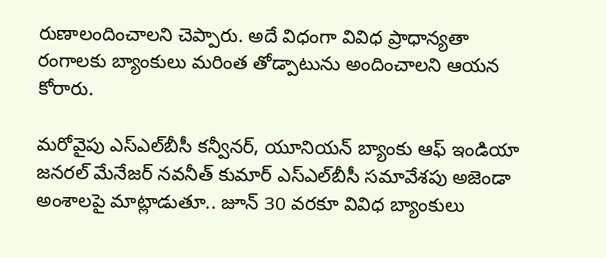రుణాలందించాలని చెప్పారు. అదే విధంగా వివిధ ప్రాధాన్యతా రంగాలకు బ్యాంకులు మరింత తోడ్పాటును అందించాలని ఆయన కోరారు.

మరోవైపు ఎస్ఎల్‌బీసీ కన్వీనర్, యూనియన్ బ్యాంకు ఆఫ్ ఇండియా జనరల్ మేనేజర్ నవనీత్ కుమార్ ఎస్ఎల్‌బీసీ సమావేశపు అజెండా అంశాలపై మాట్లాడుతూ.. జూన్ 30 వరకూ వివిధ బ్యాంకులు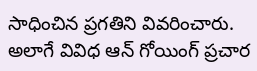సాధించిన ప్రగతిని వివరించారు. అలాగే వివిధ ఆన్ గోయింగ్ ప్రచార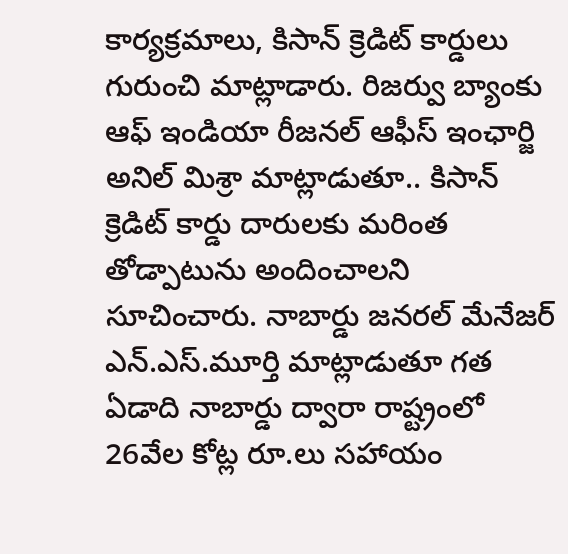కార్యక్రమాలు, కిసాన్ క్రెడిట్ కార్డులు గురుంచి మాట్లాడారు. రిజర్వు బ్యాంకు ఆఫ్ ఇండియా రీజనల్ ఆఫీస్ ఇంఛార్జి అనిల్ మిశ్రా మాట్లాడుతూ.. కిసాన్ క్రెడిట్ కార్డు దారులకు మరింత తోడ్పాటును అందించాలని సూచించారు. నాబార్డు జనరల్ మేనేజర్ ఎన్.ఎస్.మూర్తి మాట్లాడుతూ గత ఏడాది నాబార్డు ద్వారా రాష్ట్రంలో 26వేల కోట్ల రూ.లు సహాయం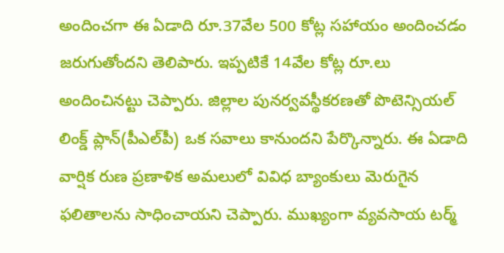అందించగా ఈ ఏడాది రూ.37వేల 500 కోట్ల సహాయం అందించడం జరుగుతోందని తెలిపారు. ఇప్పటికే 14వేల కోట్ల రూ.లు అందించినట్టు చెప్పారు. జిల్లాల పునర్వవస్థీకరణతో పొటెన్సియల్ లింక్డ్ ప్లాన్(పీఎల్‌పీ) ఒక సవాలు కానుందని పేర్కొన్నారు. ఈ ఏడాది వార్షిక రుణ ప్రణాళిక అమలులో వివిధ బ్యాంకులు మెరుగైన ఫలితాలను సాధించాయని చెప్పారు. ముఖ్యంగా వ్యవసాయ టర్మ్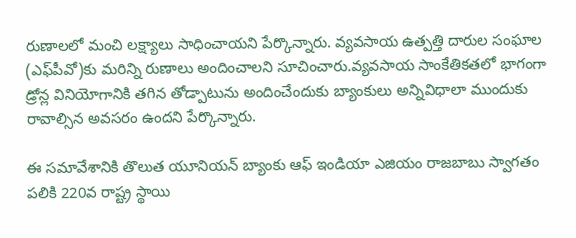రుణాలలో మంచి లక్ష్యాలు సాధించాయని పేర్కొన్నారు. వ్యవసాయ ఉత్పత్తి దారుల సంఘాల (ఎఫ్‌పీవో)కు మరిన్ని రుణాలు అందించాలని సూచించారు.వ్యవసాయ సాంకేతికతలో భాగంగా డ్రోన్ల వినియోగానికి తగిన తోడ్పాటును అందించేందుకు బ్యాంకులు అన్నివిధాలా ముందుకు రావాల్సిన అవసరం ఉందని పేర్కొన్నారు.

ఈ సమావేశానికి తొలుత యూనియన్ బ్యాంకు ఆఫ్ ఇండియా ఎజియం రాజబాబు స్వాగతం పలికి 220వ రాష్ట్ర స్థాయి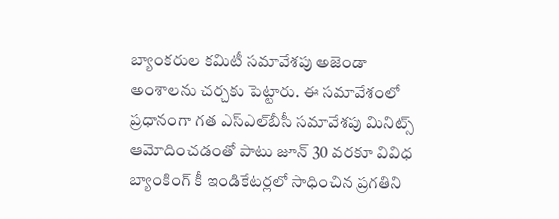బ్యాంకరుల కమిటీ సమావేశపు అజెండా అంశాలను చర్చకు పెట్టారు. ఈ సమావేశంలో ప్రధానంగా గత ఎస్ఎల్‌బీసీ సమావేశపు మినిట్స్ ఆమోదించడంతో పాటు జూన్ 30 వరకూ వివిధ బ్యాంకింగ్ కీ ఇండికేటర్లలో సాధించిన ప్రగతిని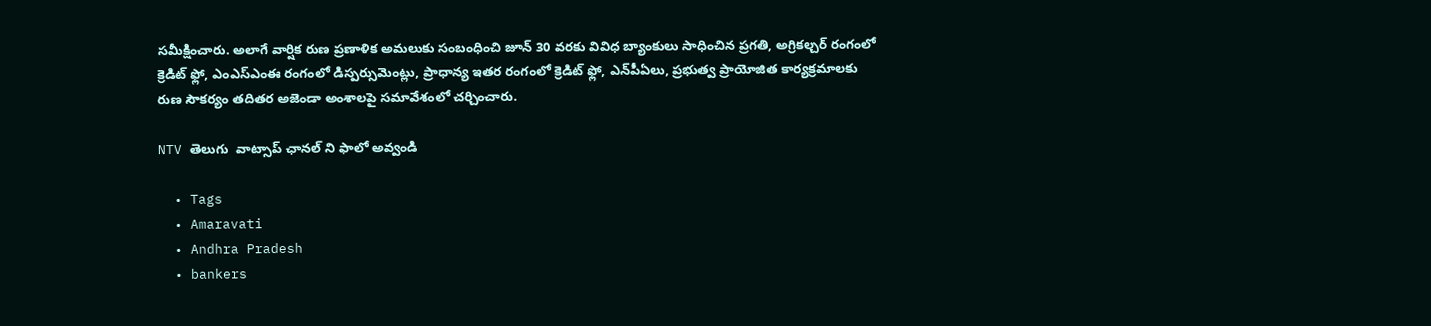సమీక్షించారు. అలాగే వార్షిక రుణ ప్రణాళిక అమలుకు సంబంధించి జూన్ 30 వరకు వివిధ బ్యాంకులు సాధించిన ప్రగతి, అగ్రికల్చర్ రంగంలో క్రెడిట్ ఫ్లో, ఎంఎస్ఎంఈ రంగంలో డిస్పర్సుమెంట్లు, ప్రాధాన్య ఇతర రంగంలో క్రెడిట్ ఫ్లో, ఎన్‌పీఏలు, ప్రభుత్వ ప్రాయోజిత కార్యక్రమాలకు రుణ సౌకర్యం తదితర అజెండా అంశాలపై సమావేశంలో చర్చించారు.

NTV తెలుగు  వాట్సాప్ ఛానల్ ని ఫాలో అవ్వండి

  • Tags
  • Amaravati
  • Andhra Pradesh
  • bankers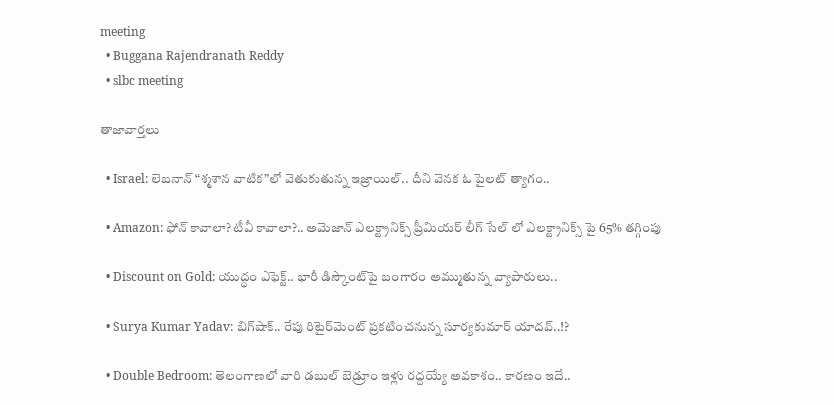meeting
  • Buggana Rajendranath Reddy
  • slbc meeting

తాజావార్తలు

  • Israel: లెబనాన్ “శ్మశాన వాటిక”లో వెతుకుతున్న ఇజ్రాయిల్.. దీని వెనక ఓ పైలట్ త్యాగం..

  • Amazon: ఫోన్ కావాలా? టీవీ కావాలా?.. అమెజాన్ ఎలక్ట్రానిక్స్ ప్రీమియర్ లీగ్ సేల్ లో ఎలక్ట్రానిక్స్ పై 65% తగ్గింపు

  • Discount on Gold: యుద్ధం ఎఫెక్ట్.. భారీ డిస్కౌంట్‌పై బంగారం అమ్ముతున్న వ్యాపారులు..

  • Surya Kumar Yadav: బిగ్‌షాక్.. రేపు రిటైర్‌మెంట్ ప్రకటించనున్న సూర్యకుమార్ యాదవ్..!?

  • Double Bedroom: తెలంగాణలో వారి డబుల్ బెడ్రూం ఇళ్లు రద్దయ్యే అవకాశం.. కారణం ఇదే..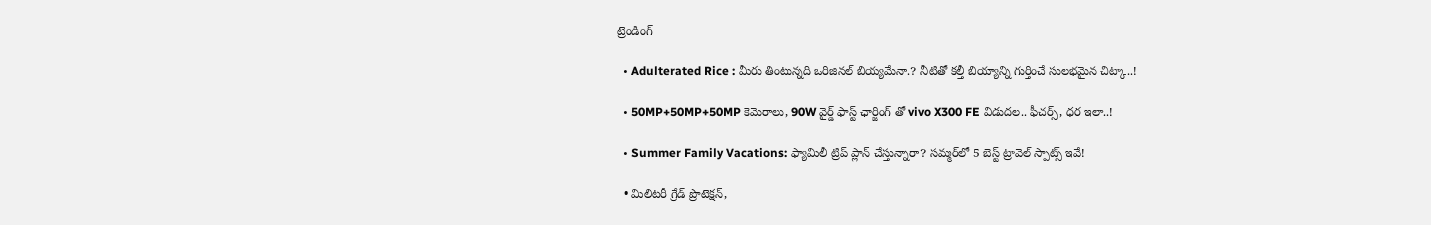ట్రెండింగ్‌

  • Adulterated Rice : మీరు తింటున్నది ఒరిజినల్ బియ్యమేనా.? నీటితో కల్తీ బియ్యాన్ని గుర్తించే సులభమైన చిట్కా..!

  • 50MP+50MP+50MP కెమెరాలు, 90W వైర్డ్ ఫాస్ట్ ఛార్జింగ్ తో vivo X300 FE విడుదల.. ఫీచర్స్, ధర ఇలా..!

  • Summer Family Vacations: ఫ్యామిలీ ట్రిప్‌ ప్లాన్ చేస్తున్నారా? సమ్మర్‌లో 5 బెస్ట్ ట్రావెల్ స్పాట్స్ ఇవే!

  • మిలిటరీ గ్రేడ్ ప్రొటెక్షన్,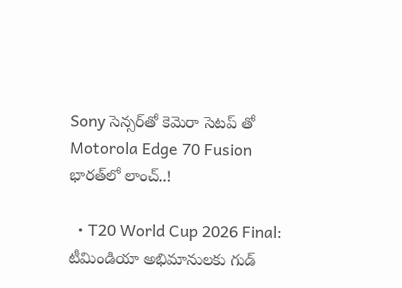Sony సెన్సర్‌తో కెమెరా సెటప్ తో Motorola Edge 70 Fusion భారత్‌లో లాంచ్..!

  • T20 World Cup 2026 Final: టీమిండియా అభిమానులకు గుడ్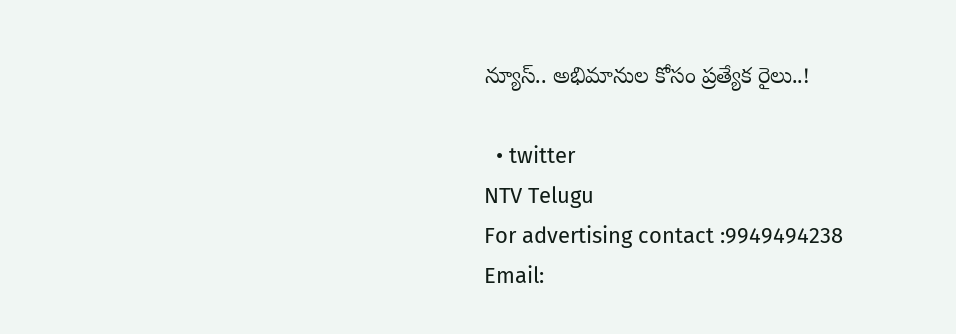న్యూస్.. అభిమానుల కోసం ప్రత్యేక రైలు..!

  • twitter
NTV Telugu
For advertising contact :9949494238
Email: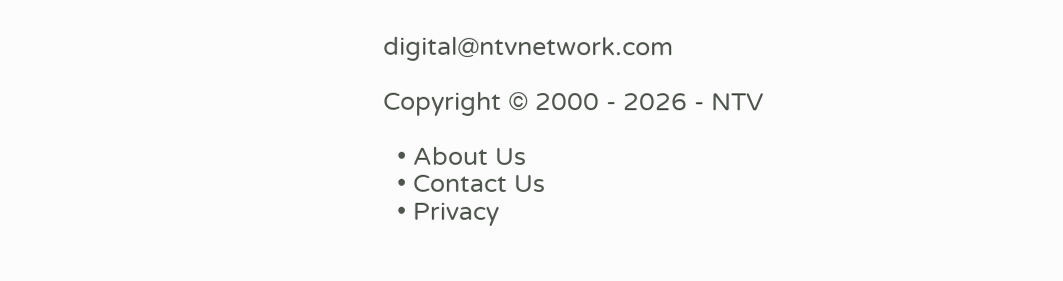digital@ntvnetwork.com

Copyright © 2000 - 2026 - NTV

  • About Us
  • Contact Us
  • Privacy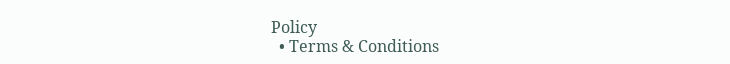Policy
  • Terms & Conditions